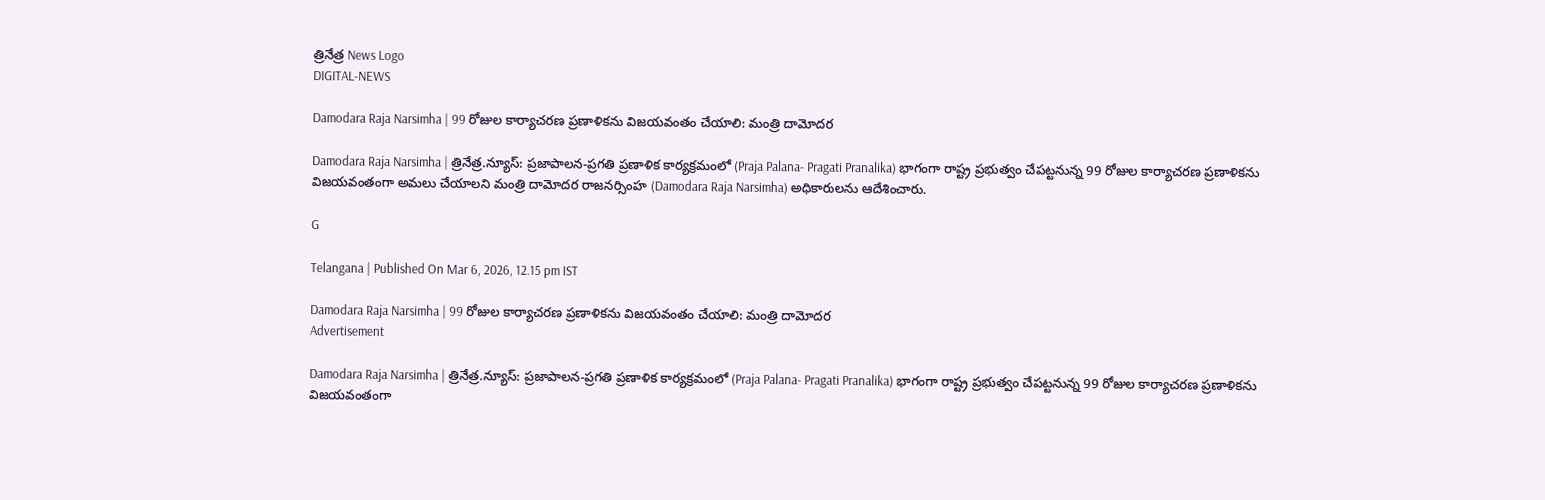త్రినేత్ర News Logo
DIGITAL-NEWS

Damodara Raja Narsimha | 99 రోజుల కార్యాచ‌ర‌ణ ప్ర‌ణాళిక‌ను విజ‌యవంతం చేయాలి: మంత్రి దామోద‌ర‌

Damodara Raja Narsimha | త్రినేత్ర‌.న్యూస్‌: ప్ర‌జాపాల‌న‌-ప్ర‌గ‌తి ప్రణాళిక కార్య‌క్ర‌మంలో (Praja Palana- Pragati Pranalika) భాగంగా రాష్ట్ర ప్ర‌భుత్వం చేప‌ట్ట‌నున్న 99 రోజుల కార్యాచ‌ర‌ణ ప్ర‌ణాళిక‌ను విజ‌య‌వంతంగా అమ‌లు చేయాల‌ని మంత్రి దామోద‌ర రాజ‌న‌ర్సింహ (Damodara Raja Narsimha) అధికారుల‌ను ఆదేశించారు.

G

Telangana | Published On Mar 6, 2026, 12.15 pm IST

Damodara Raja Narsimha | 99 రోజుల కార్యాచ‌ర‌ణ ప్ర‌ణాళిక‌ను విజ‌యవంతం చేయాలి: మంత్రి దామోద‌ర‌
Advertisement

Damodara Raja Narsimha | త్రినేత్ర‌.న్యూస్‌: ప్ర‌జాపాల‌న‌-ప్ర‌గ‌తి ప్రణాళిక కార్య‌క్ర‌మంలో (Praja Palana- Pragati Pranalika) భాగంగా రాష్ట్ర ప్ర‌భుత్వం చేప‌ట్ట‌నున్న 99 రోజుల కార్యాచ‌ర‌ణ ప్ర‌ణాళిక‌ను విజ‌య‌వంతంగా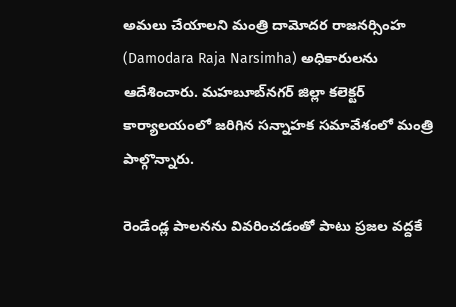అమ‌లు చేయాల‌ని మంత్రి దామోద‌ర రాజ‌న‌ర్సింహ (Damodara Raja Narsimha) అధికారుల‌ను ఆదేశించారు. మ‌హ‌బూబ్‌న‌గ‌ర్ జిల్లా క‌లెక్ట‌ర్ కార్యాల‌యంలో జ‌రిగిన స‌న్నాహ‌క స‌మావేశంలో మంత్రి పాల్గొన్నారు.

రెండేండ్ల‌ పాలనను వివరించడంతో పాటు ప్రజల వద్దకే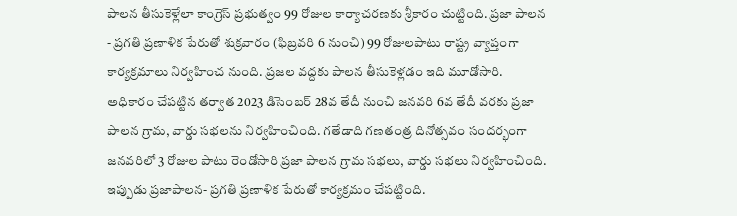పాలన తీసుకెళ్లేలా కాంగ్రెస్ ప్ర‌భుత్వం 99 రోజుల కార్యాచరణకు శ్రీకారం చుట్టింది. ప్రజా పాలన - ప్రగతి ప్రణాళిక పేరుతో శుక్ర‌వారం (ఫిబ్ర‌వ‌రి 6 నుంచి) 99 రోజుల‌పాటు రాష్ట్ర వ్యాప్తంగా కార్యక్రమాలు నిర్వ‌హించ నుంది. ప్రజల వద్దకు పాలన తీసుకెళ్లడం ఇది మూడోసారి. అధికారం చేపట్టిన తర్వాత 2023 డిసెంబర్ 28వ తేదీ నుంచి జనవరి 6వ తేదీ వరకు ప్రజా పాలన గ్రామ, వార్డు సభలను నిర్వహించింది. గతేడాది గణతంత్ర దినోత్సవం సందర్భంగా జనవరిలో 3 రోజుల పాటు రెండోసారి ప్రజా పాలన గ్రామ సభలు, వార్డు సభలు నిర్వహించింది. ఇప్పుడు ప్రజాపాలన- ప్రగతి ప్రణాళిక పేరుతో కార్యక్రమం చేపట్టింది.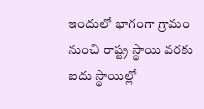ఇందులో భాగంగా గ్రామం నుంచి రాష్ట్ర స్థాయి వరకు ఐదు స్థాయిల్లో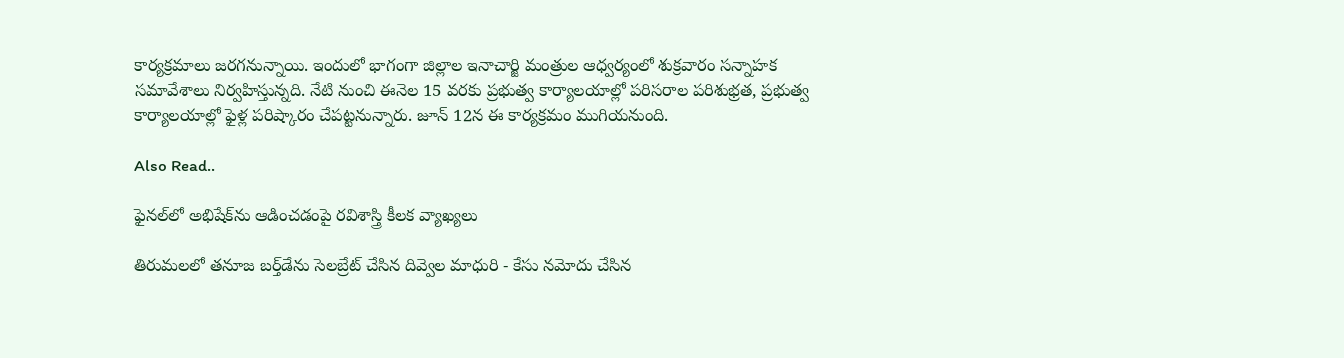కార్యక్రమాలు జరగనున్నాయి. ఇందులో భాగంగా జిల్లాల ఇనాచార్జి మంత్రుల ఆధ్వర్యంలో శుక్ర‌వారం సన్నాహక సమావేశాలు నిర్వ‌హిస్తున్న‌ది. నేటి నుంచి ఈనెల 15 వరకు ప్రభుత్వ కార్యాలయాల్లో పరిసరాల పరిశుభ్రత, ప్రభుత్వ కార్యాలయాల్లో ఫైళ్ల పరిష్కారం చేపట్టనున్నారు. జూన్ 12న ఈ కార్య‌క్ర‌మం ముగియ‌నుంది.

Also Read..

ఫైన‌ల్‌లో అభిషేక్‌ను ఆడించ‌డంపై ర‌విశాస్త్రి కీల‌క వ్యాఖ్య‌లు

తిరుమ‌ల‌లో త‌నూజ బ‌ర్త్‌డేను సెల‌బ్రేట్ చేసిన దివ్వెల మాధురి - కేసు న‌మోదు చేసిన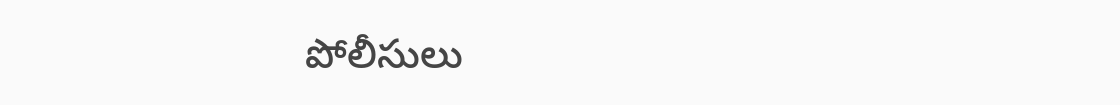పోలీసులు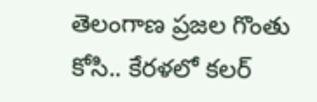తెలంగాణ ప్రజల గొంతు కోసి.. కేరళలో కలర్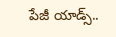పేజీ యాడ్స్..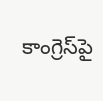కాంగ్రెస్‌పై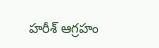హ‌రీశ్ ఆగ్ర‌హం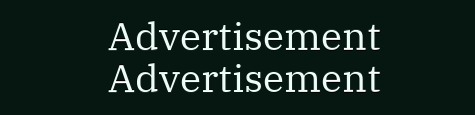Advertisement
Advertisement